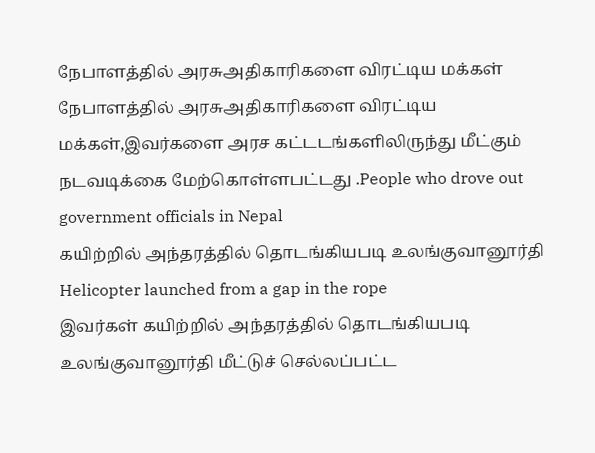நேபாளத்தில் அரசுஅதிகாரிகளை விரட்டிய மக்கள்
நேபாளத்தில் அரசுஅதிகாரிகளை விரட்டிய மக்கள்,இவர்களை அரச கட்டடங்களிலிருந்து மீட்கும் நடவடிக்கை மேற்கொள்ளபட்டது .People who drove out government officials in Nepal
கயிற்றில் அந்தரத்தில் தொடங்கியபடி உலங்குவானூர்தி Helicopter launched from a gap in the rope
இவர்கள் கயிற்றில் அந்தரத்தில் தொடங்கியபடி உலங்குவானூர்தி மீட்டுச் செல்லப்பட்ட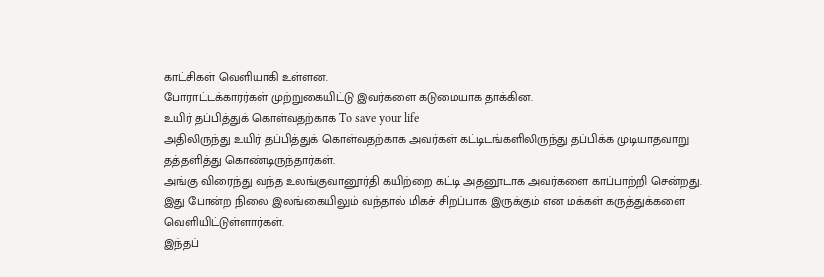காட்சிகள் வெளியாகி உள்ளன.
போராட்டக்காரர்கள் முற்றுகையிட்டு இவர்களை கடுமையாக தாக்கின.
உயிர் தப்பித்துக் கொள்வதற்காக To save your life
அதிலிருந்து உயிர் தப்பித்துக் கொள்வதற்காக அவர்கள் கட்டிடங்களிலிருந்து தப்பிக்க முடியாதவாறு தத்தளித்து கொண்டிருந்தார்கள்.
அங்கு விரைந்து வந்த உலங்குவானூர்தி கயிற்றை கட்டி அதனூடாக அவர்களை காப்பாற்றி சென்றது.
இது போன்ற நிலை இலங்கையிலும் வந்தால் மிகச் சிறப்பாக இருக்கும் என மக்கள் கருத்துக்களை வெளியிட்டுள்ளார்கள்.
இந்தப்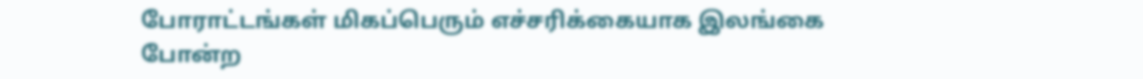போராட்டங்கள் மிகப்பெரும் எச்சரிக்கையாக இலங்கை போன்ற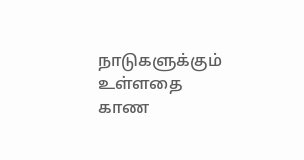நாடுகளுக்கும் உள்ளதை காண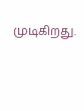முடிகிறது.